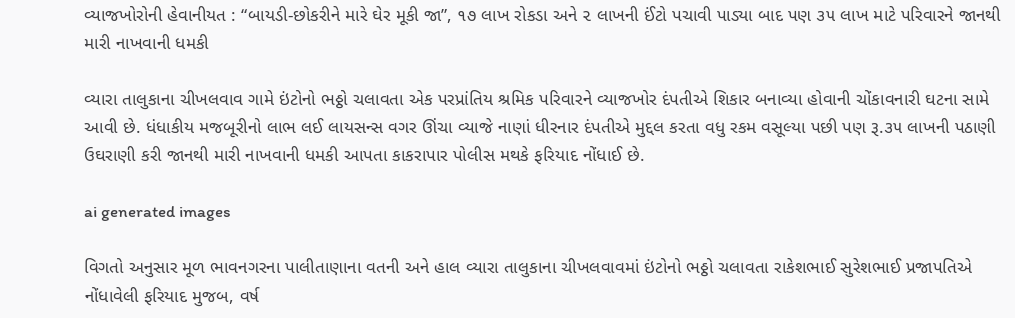વ્યાજખોરોની હેવાનીયત : “બાયડી-છોકરીને મારે ઘેર મૂકી જા”, ૧૭ લાખ રોકડા અને ૨ લાખની ઈંટો પચાવી પાડ્યા બાદ પણ ૩૫ લાખ માટે પરિવારને જાનથી મારી નાખવાની ધમકી

વ્યારા તાલુકાના ચીખલવાવ ગામે ઇંટોનો ભઠ્ઠો ચલાવતા એક પરપ્રાંતિય શ્રમિક પરિવારને વ્યાજખોર દંપતીએ શિકાર બનાવ્યા હોવાની ચોંકાવનારી ઘટના સામે આવી છે. ધંધાકીય મજબૂરીનો લાભ લઈ લાયસન્સ વગર ઊંચા વ્યાજે નાણાં ધીરનાર દંપતીએ મુદ્દલ કરતા વધુ રકમ વસૂલ્યા પછી પણ રૂ.૩૫ લાખની પઠાણી ઉઘરાણી કરી જાનથી મારી નાખવાની ધમકી આપતા કાકરાપાર પોલીસ મથકે ફરિયાદ નોંધાઈ છે.

ai generated images

વિગતો અનુસાર મૂળ ભાવનગરના પાલીતાણાના વતની અને હાલ વ્યારા તાલુકાના ચીખલવાવમાં ઇંટોનો ભઠ્ઠો ચલાવતા રાકેશભાઈ સુરેશભાઈ પ્રજાપતિએ નોંધાવેલી ફરિયાદ મુજબ, વર્ષ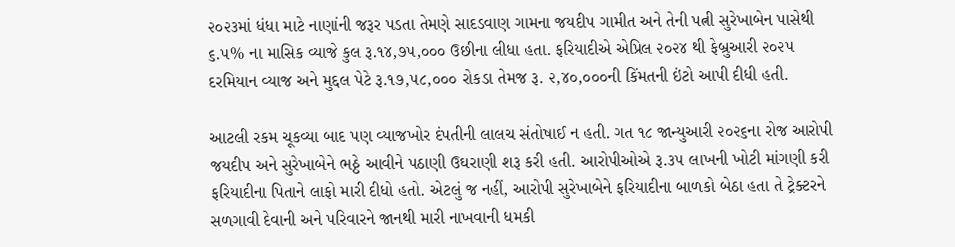૨૦૨૩માં ધંધા માટે નાણાંની જરૂર પડતા તેમણે સાદડવાણ ગામના જયદીપ ગામીત અને તેની પત્ની સુરેખાબેન પાસેથી ૬.૫% ના માસિક વ્યાજે કુલ રૂ.૧૪,૭૫,૦૦૦ ઉછીના લીધા હતા. ફરિયાદીએ એપ્રિલ ૨૦૨૪ થી ફેબ્રુઆરી ૨૦૨૫ દરમિયાન વ્યાજ અને મુદ્દલ પેટે રૂ.૧૭,૫૮,૦૦૦ રોકડા તેમજ રૂ. ૨,૪૦,૦૦૦ની કિંમતની ઇંટો આપી દીધી હતી.

આટલી રકમ ચૂકવ્યા બાદ પણ વ્યાજખોર દંપતીની લાલચ સંતોષાઈ ન હતી. ગત ૧૮ જાન્યુઆરી ૨૦૨૬ના રોજ આરોપી જયદીપ અને સુરેખાબેને ભઠ્ઠે આવીને પઠાણી ઉઘરાણી શરૂ કરી હતી. આરોપીઓએ રૂ.૩૫ લાખની ખોટી માંગણી કરી ફરિયાદીના પિતાને લાફો મારી દીધો હતો. એટલું જ નહીં, આરોપી સુરેખાબેને ફરિયાદીના બાળકો બેઠા હતા તે ટ્રેક્ટરને સળગાવી દેવાની અને પરિવારને જાનથી મારી નાખવાની ધમકી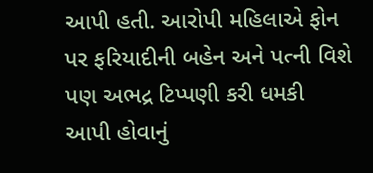આપી હતી. આરોપી મહિલાએ ફોન પર ફરિયાદીની બહેન અને પત્ની વિશે પણ અભદ્ર ટિપ્પણી કરી ધમકી આપી હોવાનું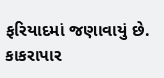ફરિયાદમાં જણાવાયું છે. કાકરાપાર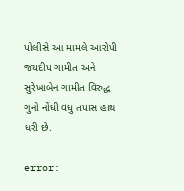પોલીસે આ મામલે આરોપી જયદીપ ગામીત અને સુરેખાબેન ગામીત વિરુદ્ધ ગુનો નોંધી વધુ તપાસ હાથ ધરી છે.

error: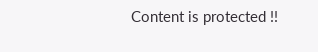Content is protected !!